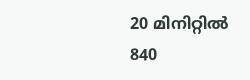20 മിനിറ്റിൽ 840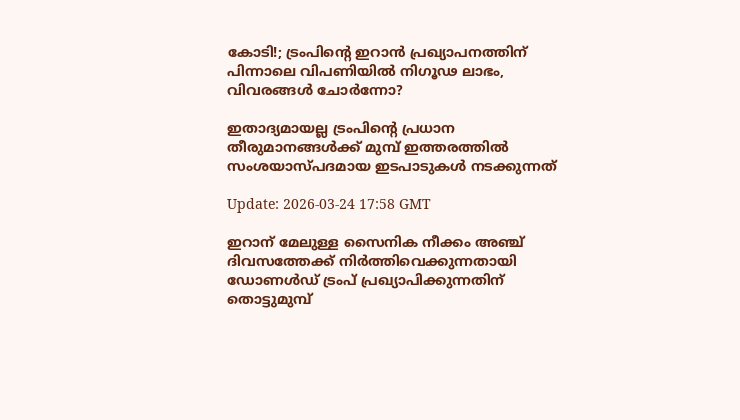കോടി!; ട്രംപിന്റെ ഇറാൻ പ്രഖ്യാപനത്തിന് പിന്നാലെ വിപണിയിൽ നിഗൂഢ ലാഭം, വിവരങ്ങൾ ചോർന്നോ?

ഇതാദ്യമായല്ല ട്രംപിന്റെ പ്രധാന തീരുമാനങ്ങൾക്ക് മുമ്പ് ഇത്തരത്തിൽ സംശയാസ്പദമായ ഇടപാടുകൾ നടക്കുന്നത്

Update: 2026-03-24 17:58 GMT

ഇറാന് മേലുള്ള സൈനിക നീക്കം അഞ്ച് ദിവസത്തേക്ക് നിർത്തിവെക്കുന്നതായി ഡോണൾഡ് ട്രംപ് പ്രഖ്യാപിക്കുന്നതിന് തൊട്ടുമുമ്പ്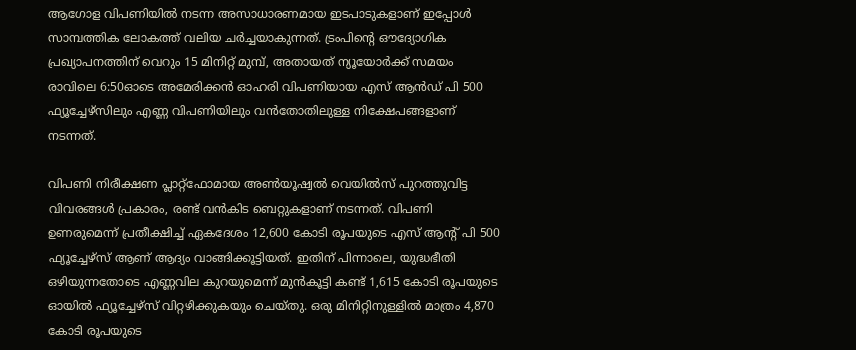ആഗോള വിപണിയിൽ നടന്ന അസാധാരണമായ ഇടപാടുകളാണ് ഇപ്പോൾ സാമ്പത്തിക ലോകത്ത് വലിയ ചർച്ചയാകുന്നത്. ട്രംപിന്റെ ഔദ്യോഗിക പ്രഖ്യാപനത്തിന് വെറും 15 മിനിറ്റ് മുമ്പ്, അതായത് ന്യൂയോർക്ക് സമയം രാവിലെ 6:50ഓടെ അമേരിക്കൻ ഓഹരി വിപണിയായ എസ് ആൻഡ് പി 500 ഫ്യൂച്ചേഴ്‌സിലും എണ്ണ വിപണിയിലും വൻതോതിലുള്ള നിക്ഷേപങ്ങളാണ് നടന്നത്.

വിപണി നിരീക്ഷണ പ്ലാറ്റ്ഫോമായ അൺയൂഷ്വൽ വെയിൽസ് പുറത്തുവിട്ട വിവരങ്ങൾ പ്രകാരം, രണ്ട് വൻകിട ബെറ്റുകളാണ് നടന്നത്. വിപണി ഉണരുമെന്ന് പ്രതീക്ഷിച്ച് ഏകദേശം 12,600 കോടി രൂപയുടെ എസ് ആന്റ് പി 500 ഫ്യൂച്ചേഴ്‌സ് ആണ് ആദ്യം വാങ്ങിക്കൂട്ടിയത്. ഇതിന് പിന്നാലെ, യുദ്ധഭീതി ഒഴിയുന്നതോടെ എണ്ണവില കുറയുമെന്ന് മുൻകൂട്ടി കണ്ട് 1,615 കോടി രൂപയുടെ ഓയിൽ ഫ്യൂച്ചേഴ്‌സ് വിറ്റഴിക്കുകയും ചെയ്തു. ഒരു മിനിറ്റിനുള്ളിൽ മാത്രം 4,870 കോടി രൂപയുടെ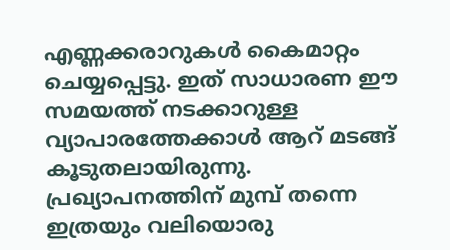എണ്ണക്കരാറുകൾ കൈമാറ്റം ചെയ്യപ്പെട്ടു. ഇത് സാധാരണ ഈ സമയത്ത് നടക്കാറുള്ള വ്യാപാരത്തേക്കാൾ ആറ് മടങ്ങ് കൂടുതലായിരുന്നു. പ്രഖ്യാപനത്തിന് മുമ്പ് തന്നെ ഇത്രയും വലിയൊരു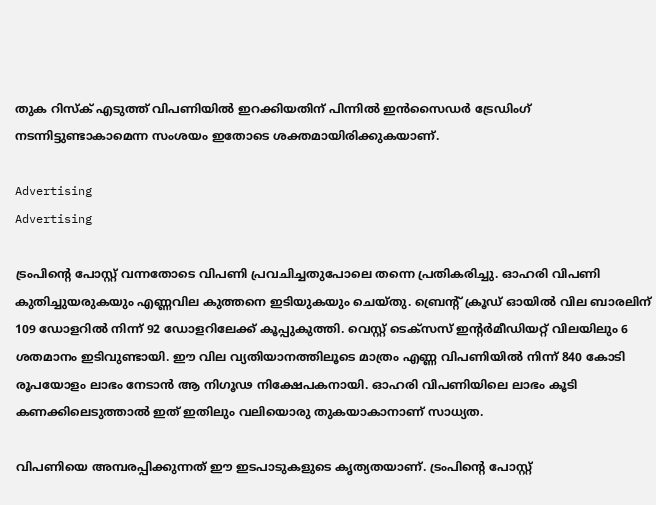തുക റിസ്‌ക് എടുത്ത് വിപണിയിൽ ഇറക്കിയതിന് പിന്നിൽ ഇൻസൈഡർ ട്രേഡിംഗ് നടന്നിട്ടുണ്ടാകാമെന്ന സംശയം ഇതോടെ ശക്തമായിരിക്കുകയാണ്.

Advertising
Advertising

ട്രംപിന്റെ പോസ്റ്റ് വന്നതോടെ വിപണി പ്രവചിച്ചതുപോലെ തന്നെ പ്രതികരിച്ചു. ഓഹരി വിപണി കുതിച്ചുയരുകയും എണ്ണവില കുത്തനെ ഇടിയുകയും ചെയ്തു. ബ്രെന്റ് ക്രൂഡ് ഓയിൽ വില ബാരലിന് 109 ഡോളറിൽ നിന്ന് 92 ഡോളറിലേക്ക് കൂപ്പുകുത്തി. വെസ്റ്റ് ടെക്‌സസ് ഇന്റർമീഡിയറ്റ് വിലയിലും 6 ശതമാനം ഇടിവുണ്ടായി. ഈ വില വ്യതിയാനത്തിലൂടെ മാത്രം എണ്ണ വിപണിയിൽ നിന്ന് 840 കോടി രൂപയോളം ലാഭം നേടാൻ ആ നിഗൂഢ നിക്ഷേപകനായി. ഓഹരി വിപണിയിലെ ലാഭം കൂടി കണക്കിലെടുത്താൽ ഇത് ഇതിലും വലിയൊരു തുകയാകാനാണ് സാധ്യത.

വിപണിയെ അമ്പരപ്പിക്കുന്നത് ഈ ഇടപാടുകളുടെ കൃത്യതയാണ്. ട്രംപിന്റെ പോസ്റ്റ്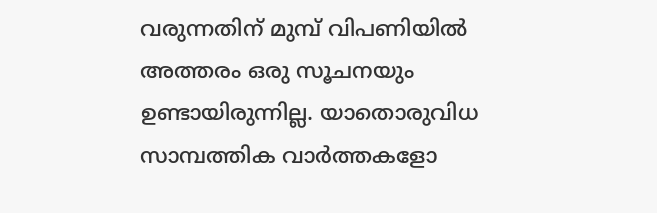വരുന്നതിന് മുമ്പ് വിപണിയിൽ അത്തരം ഒരു സൂചനയും ഉണ്ടായിരുന്നില്ല. യാതൊരുവിധ സാമ്പത്തിക വാർത്തകളോ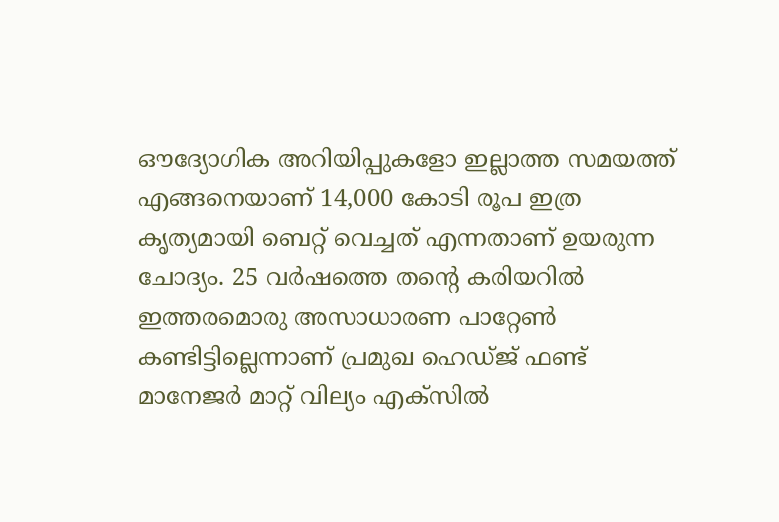ഔദ്യോഗിക അറിയിപ്പുകളോ ഇല്ലാത്ത സമയത്ത് എങ്ങനെയാണ് 14,000 കോടി രൂപ ഇത്ര കൃത്യമായി ബെറ്റ് വെച്ചത് എന്നതാണ് ഉയരുന്ന ചോദ്യം. 25 വർഷത്തെ തന്റെ കരിയറിൽ ഇത്തരമൊരു അസാധാരണ പാറ്റേൺ കണ്ടിട്ടില്ലെന്നാണ് പ്രമുഖ ഹെഡ്ജ് ഫണ്ട് മാനേജർ മാറ്റ് വില്യം എക്‌സിൽ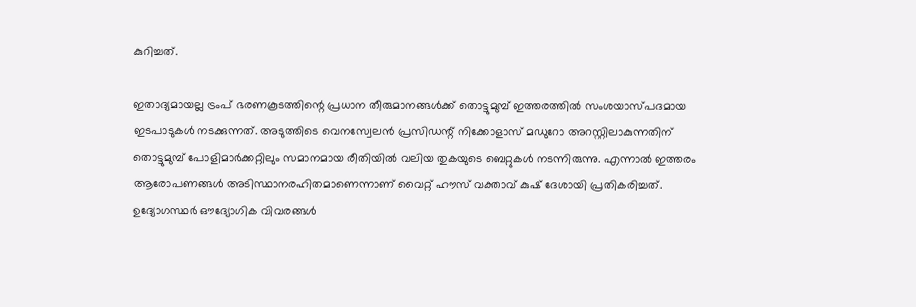കുറിച്ചത്.

ഇതാദ്യമായല്ല ട്രംപ് ഭരണകൂടത്തിന്റെ പ്രധാന തീരുമാനങ്ങൾക്ക് തൊട്ടുമുമ്പ് ഇത്തരത്തിൽ സംശയാസ്പദമായ ഇടപാടുകൾ നടക്കുന്നത്. അടുത്തിടെ വെനസ്വേലൻ പ്രസിഡന്റ് നിക്കോളാസ് മഡുറോ അറസ്റ്റിലാകുന്നതിന് തൊട്ടുമുമ്പ് പോളിമാർക്കറ്റിലും സമാനമായ രീതിയിൽ വലിയ തുകയുടെ ബെറ്റുകൾ നടന്നിരുന്നു. എന്നാൽ ഇത്തരം ആരോപണങ്ങൾ അടിസ്ഥാനരഹിതമാണെന്നാണ് വൈറ്റ് ഹൗസ് വക്താവ് കുഷ് ദേശായി പ്രതികരിച്ചത്. ഉദ്യോഗസ്ഥർ ഔദ്യോഗിക വിവരങ്ങൾ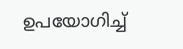ഉപയോഗിച്ച്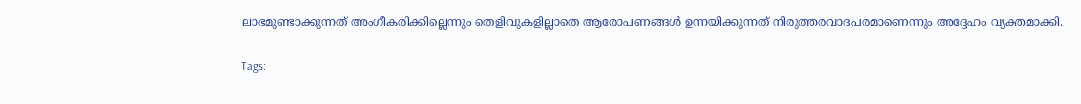ലാഭമുണ്ടാക്കുന്നത് അംഗീകരിക്കില്ലെന്നും തെളിവുകളില്ലാതെ ആരോപണങ്ങൾ ഉന്നയിക്കുന്നത് നിരുത്തരവാദപരമാണെന്നും അദ്ദേഹം വ്യക്തമാക്കി.

Tags: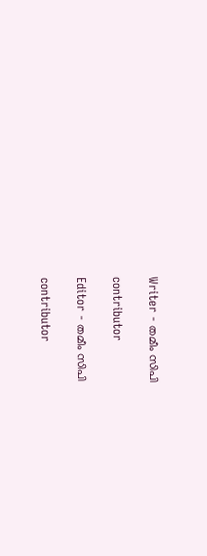Writer - തമീം സിപി

contributor

Editor - തമീം സിപി

contributor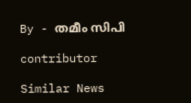By - തമീം സിപി

contributor

Similar News